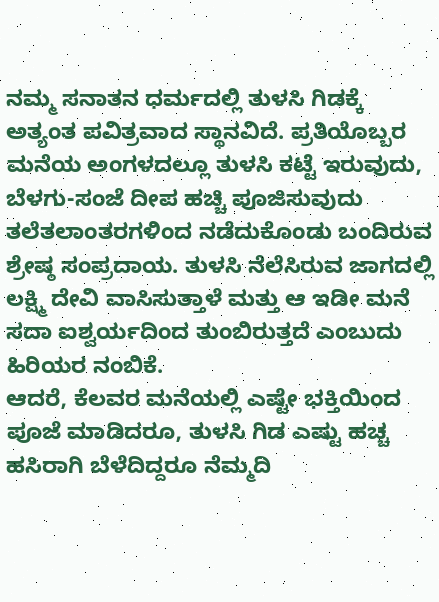ನಮ್ಮ ಸನಾತನ ಧರ್ಮದಲ್ಲಿ ತುಳಸಿ ಗಿಡಕ್ಕೆ ಅತ್ಯಂತ ಪವಿತ್ರವಾದ ಸ್ಥಾನವಿದೆ. ಪ್ರತಿಯೊಬ್ಬರ ಮನೆಯ ಅಂಗಳದಲ್ಲೂ ತುಳಸಿ ಕಟ್ಟೆ ಇರುವುದು, ಬೆಳಗು-ಸಂಜೆ ದೀಪ ಹಚ್ಚಿ ಪೂಜಿಸುವುದು ತಲೆತಲಾಂತರಗಳಿಂದ ನಡೆದುಕೊಂಡು ಬಂದಿರುವ ಶ್ರೇಷ್ಠ ಸಂಪ್ರದಾಯ. ತುಳಸಿ ನೆಲೆಸಿರುವ ಜಾಗದಲ್ಲಿ ಲಕ್ಷ್ಮಿ ದೇವಿ ವಾಸಿಸುತ್ತಾಳೆ ಮತ್ತು ಆ ಇಡೀ ಮನೆ ಸದಾ ಐಶ್ವರ್ಯದಿಂದ ತುಂಬಿರುತ್ತದೆ ಎಂಬುದು ಹಿರಿಯರ ನಂಬಿಕೆ.
ಆದರೆ, ಕೆಲವರ ಮನೆಯಲ್ಲಿ ಎಷ್ಟೇ ಭಕ್ತಿಯಿಂದ ಪೂಜೆ ಮಾಡಿದರೂ, ತುಳಸಿ ಗಿಡ ಎಷ್ಟು ಹಚ್ಚ ಹಸಿರಾಗಿ ಬೆಳೆದಿದ್ದರೂ ನೆಮ್ಮದಿ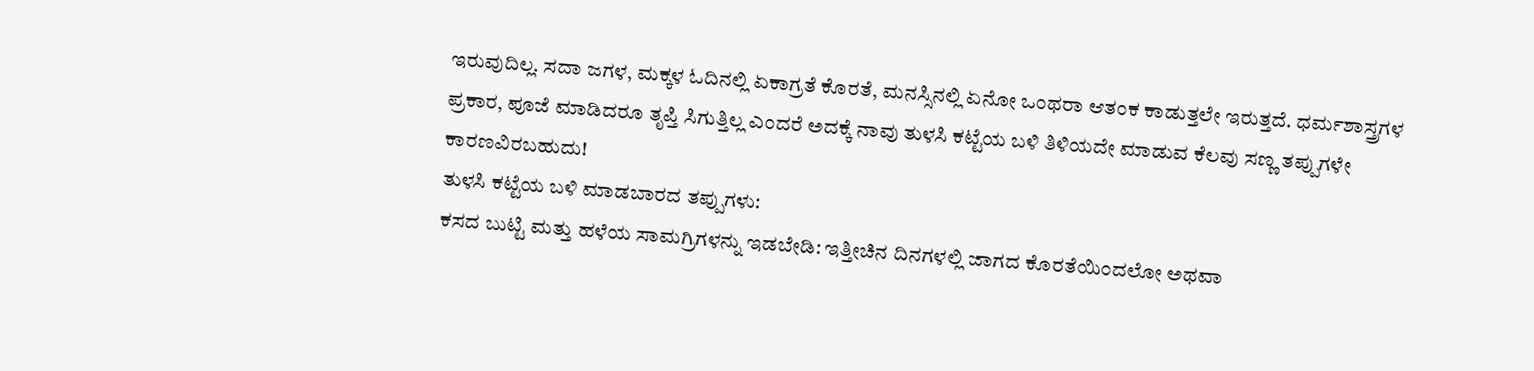ಇರುವುದಿಲ್ಲ. ಸದಾ ಜಗಳ, ಮಕ್ಕಳ ಓದಿನಲ್ಲಿ ಏಕಾಗ್ರತೆ ಕೊರತೆ, ಮನಸ್ಸಿನಲ್ಲಿ ಏನೋ ಒಂಥರಾ ಆತಂಕ ಕಾಡುತ್ತಲೇ ಇರುತ್ತದೆ. ಧರ್ಮಶಾಸ್ತ್ರಗಳ ಪ್ರಕಾರ, ಪೂಜೆ ಮಾಡಿದರೂ ತೃಪ್ತಿ ಸಿಗುತ್ತಿಲ್ಲ ಎಂದರೆ ಅದಕ್ಕೆ ನಾವು ತುಳಸಿ ಕಟ್ಟೆಯ ಬಳಿ ತಿಳಿಯದೇ ಮಾಡುವ ಕೆಲವು ಸಣ್ಣ ತಪ್ಪುಗಳೇ ಕಾರಣವಿರಬಹುದು!
ತುಳಸಿ ಕಟ್ಟೆಯ ಬಳಿ ಮಾಡಬಾರದ ತಪ್ಪುಗಳು:
ಕಸದ ಬುಟ್ಟಿ ಮತ್ತು ಹಳೆಯ ಸಾಮಗ್ರಿಗಳನ್ನು ಇಡಬೇಡಿ: ಇತ್ತೀಚಿನ ದಿನಗಳಲ್ಲಿ ಜಾಗದ ಕೊರತೆಯಿಂದಲೋ ಅಥವಾ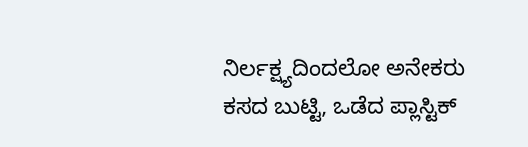ನಿರ್ಲಕ್ಷ್ಯದಿಂದಲೋ ಅನೇಕರು ಕಸದ ಬುಟ್ಟಿ, ಒಡೆದ ಪ್ಲಾಸ್ಟಿಕ್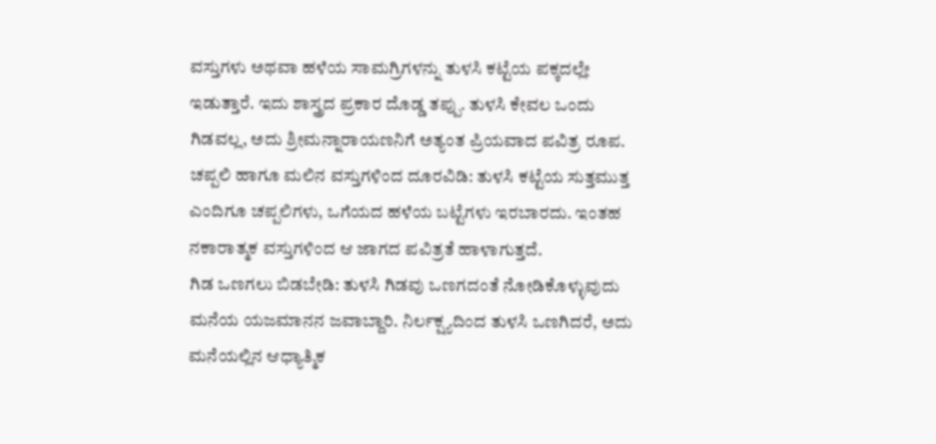ವಸ್ತುಗಳು ಅಥವಾ ಹಳೆಯ ಸಾಮಗ್ರಿಗಳನ್ನು ತುಳಸಿ ಕಟ್ಟೆಯ ಪಕ್ಕದಲ್ಲೇ ಇಡುತ್ತಾರೆ. ಇದು ಶಾಸ್ತ್ರದ ಪ್ರಕಾರ ದೊಡ್ಡ ತಪ್ಪು. ತುಳಸಿ ಕೇವಲ ಒಂದು ಗಿಡವಲ್ಲ, ಅದು ಶ್ರೀಮನ್ನಾರಾಯಣನಿಗೆ ಅತ್ಯಂತ ಪ್ರಿಯವಾದ ಪವಿತ್ರ ರೂಪ.
ಚಪ್ಪಲಿ ಹಾಗೂ ಮಲಿನ ವಸ್ತುಗಳಿಂದ ದೂರವಿಡಿ: ತುಳಸಿ ಕಟ್ಟೆಯ ಸುತ್ತಮುತ್ತ ಎಂದಿಗೂ ಚಪ್ಪಲಿಗಳು, ಒಗೆಯದ ಹಳೆಯ ಬಟ್ಟೆಗಳು ಇರಬಾರದು. ಇಂತಹ ನಕಾರಾತ್ಮಕ ವಸ್ತುಗಳಿಂದ ಆ ಜಾಗದ ಪವಿತ್ರತೆ ಹಾಳಾಗುತ್ತದೆ.
ಗಿಡ ಒಣಗಲು ಬಿಡಬೇಡಿ: ತುಳಸಿ ಗಿಡವು ಒಣಗದಂತೆ ನೋಡಿಕೊಳ್ಳುವುದು ಮನೆಯ ಯಜಮಾನನ ಜವಾಬ್ದಾರಿ. ನಿರ್ಲಕ್ಷ್ಯದಿಂದ ತುಳಸಿ ಒಣಗಿದರೆ, ಅದು ಮನೆಯಲ್ಲಿನ ಆಧ್ಯಾತ್ಮಿಕ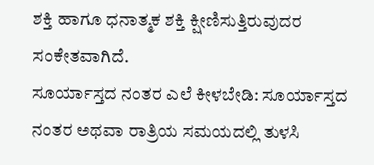ಶಕ್ತಿ ಹಾಗೂ ಧನಾತ್ಮಕ ಶಕ್ತಿ ಕ್ಷೀಣಿಸುತ್ತಿರುವುದರ ಸಂಕೇತವಾಗಿದೆ.
ಸೂರ್ಯಾಸ್ತದ ನಂತರ ಎಲೆ ಕೀಳಬೇಡಿ: ಸೂರ್ಯಾಸ್ತದ ನಂತರ ಅಥವಾ ರಾತ್ರಿಯ ಸಮಯದಲ್ಲಿ ತುಳಸಿ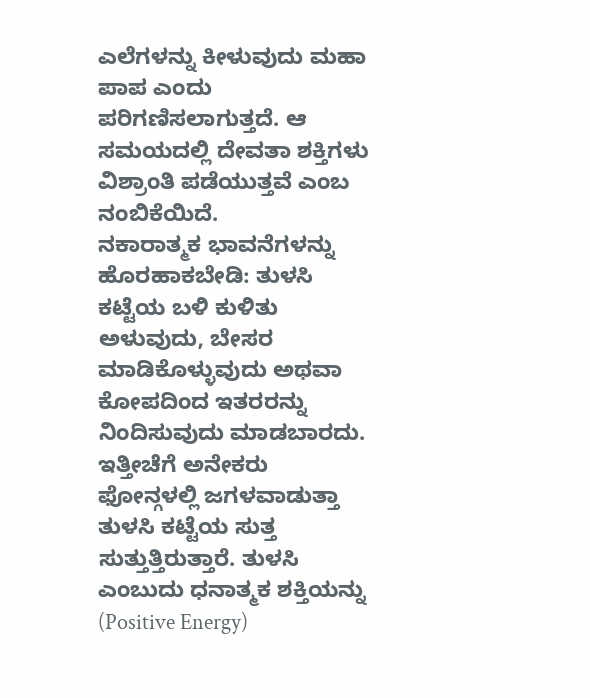ಎಲೆಗಳನ್ನು ಕೀಳುವುದು ಮಹಾ ಪಾಪ ಎಂದು ಪರಿಗಣಿಸಲಾಗುತ್ತದೆ. ಆ ಸಮಯದಲ್ಲಿ ದೇವತಾ ಶಕ್ತಿಗಳು ವಿಶ್ರಾಂತಿ ಪಡೆಯುತ್ತವೆ ಎಂಬ ನಂಬಿಕೆಯಿದೆ.
ನಕಾರಾತ್ಮಕ ಭಾವನೆಗಳನ್ನು ಹೊರಹಾಕಬೇಡಿ: ತುಳಸಿ ಕಟ್ಟೆಯ ಬಳಿ ಕುಳಿತು ಅಳುವುದು, ಬೇಸರ ಮಾಡಿಕೊಳ್ಳುವುದು ಅಥವಾ ಕೋಪದಿಂದ ಇತರರನ್ನು ನಿಂದಿಸುವುದು ಮಾಡಬಾರದು. ಇತ್ತೀಚೆಗೆ ಅನೇಕರು ಫೋನ್ಗಳಲ್ಲಿ ಜಗಳವಾಡುತ್ತಾ ತುಳಸಿ ಕಟ್ಟೆಯ ಸುತ್ತ ಸುತ್ತುತ್ತಿರುತ್ತಾರೆ. ತುಳಸಿ ಎಂಬುದು ಧನಾತ್ಮಕ ಶಕ್ತಿಯನ್ನು (Positive Energy)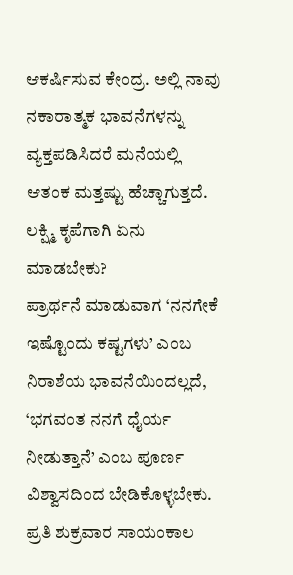ಆಕರ್ಷಿಸುವ ಕೇಂದ್ರ. ಅಲ್ಲಿ ನಾವು ನಕಾರಾತ್ಮಕ ಭಾವನೆಗಳನ್ನು ವ್ಯಕ್ತಪಡಿಸಿದರೆ ಮನೆಯಲ್ಲಿ ಆತಂಕ ಮತ್ತಷ್ಟು ಹೆಚ್ಚಾಗುತ್ತದೆ.
ಲಕ್ಷ್ಮಿ ಕೃಪೆಗಾಗಿ ಏನು ಮಾಡಬೇಕು?
ಪ್ರಾರ್ಥನೆ ಮಾಡುವಾಗ ‘ನನಗೇಕೆ ಇಷ್ಟೊಂದು ಕಷ್ಟಗಳು’ ಎಂಬ ನಿರಾಶೆಯ ಭಾವನೆಯಿಂದಲ್ಲದೆ, ‘ಭಗವಂತ ನನಗೆ ಧೈರ್ಯ ನೀಡುತ್ತಾನೆ’ ಎಂಬ ಪೂರ್ಣ ವಿಶ್ವಾಸದಿಂದ ಬೇಡಿಕೊಳ್ಳಬೇಕು.
ಪ್ರತಿ ಶುಕ್ರವಾರ ಸಾಯಂಕಾಲ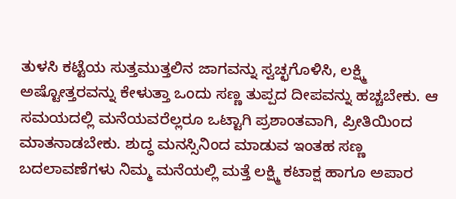ತುಳಸಿ ಕಟ್ಟೆಯ ಸುತ್ತಮುತ್ತಲಿನ ಜಾಗವನ್ನು ಸ್ವಚ್ಛಗೊಳಿಸಿ, ಲಕ್ಷ್ಮಿ ಅಷ್ಟೋತ್ತರವನ್ನು ಕೇಳುತ್ತಾ ಒಂದು ಸಣ್ಣ ತುಪ್ಪದ ದೀಪವನ್ನು ಹಚ್ಚಬೇಕು. ಆ ಸಮಯದಲ್ಲಿ ಮನೆಯವರೆಲ್ಲರೂ ಒಟ್ಟಾಗಿ ಪ್ರಶಾಂತವಾಗಿ, ಪ್ರೀತಿಯಿಂದ ಮಾತನಾಡಬೇಕು. ಶುದ್ಧ ಮನಸ್ಸಿನಿಂದ ಮಾಡುವ ಇಂತಹ ಸಣ್ಣ ಬದಲಾವಣೆಗಳು ನಿಮ್ಮ ಮನೆಯಲ್ಲಿ ಮತ್ತೆ ಲಕ್ಷ್ಮಿ ಕಟಾಕ್ಷ ಹಾಗೂ ಅಪಾರ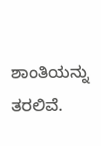ಶಾಂತಿಯನ್ನು ತರಲಿವೆ.